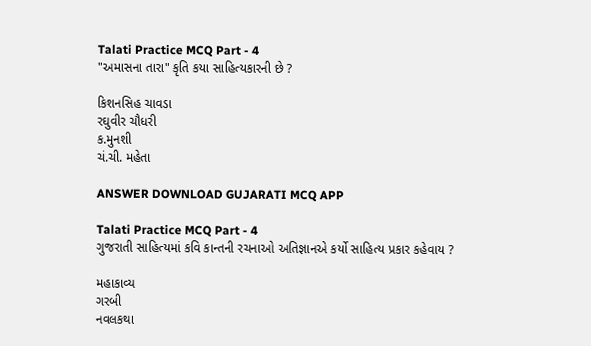Talati Practice MCQ Part - 4
"અમાસના તારા" કૃતિ કયા સાહિત્યકારની છે ?

કિશનસિહ ચાવડા
રઘુવીર ચૌધરી
ક.મુનશી
ચં.ચી. મહેતા

ANSWER DOWNLOAD GUJARATI MCQ APP

Talati Practice MCQ Part - 4
ગુજરાતી સાહિત્યમાં કવિ કાન્તની રચનાઓ અતિજ્ઞાનએ કર્યો સાહિત્ય પ્રકાર કહેવાય ?

મહાકાવ્ય
ગરબી
નવલકથા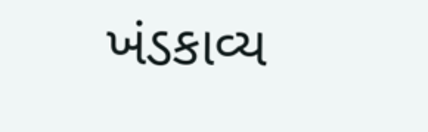ખંડકાવ્ય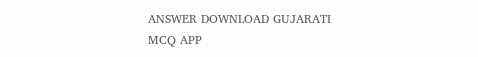ANSWER DOWNLOAD GUJARATI MCQ APP